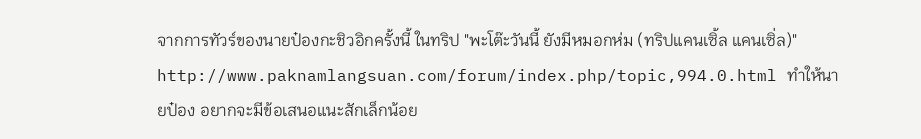จากการทัวร์ของนายป๋องกะชิวอิกครั้งนี้ ในทริป "พะโต๊ะวันนี้ ยังมีหมอกห่ม (ทริปแคนเซิ้ล แคนเซิ่ล)"
http://www.paknamlangsuan.com/forum/index.php/topic,994.0.html ทำให้นายป๋อง อยากจะมีข้อเสนอแนะสักเล็กน้อย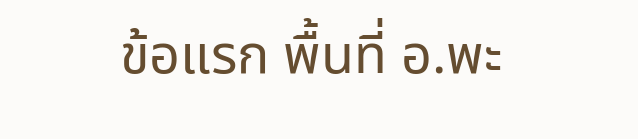ข้อแรก พื้นที่ อ.พะ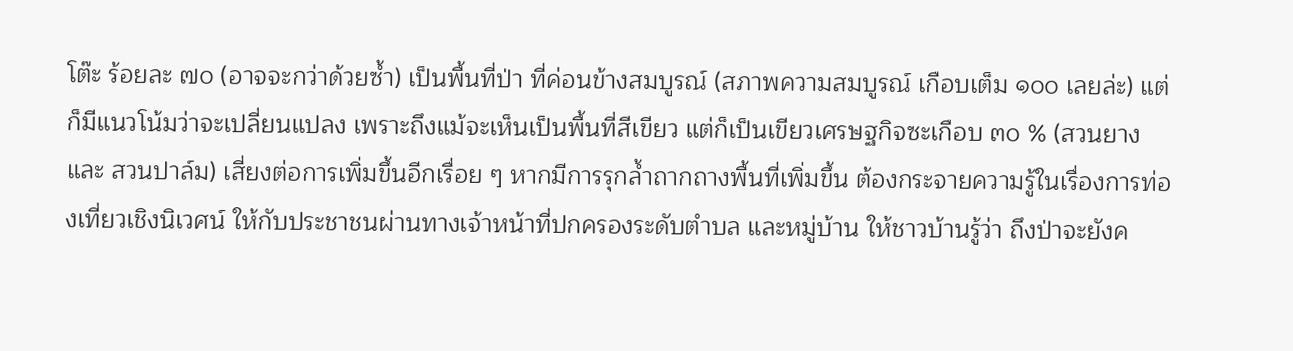โต๊ะ ร้อยละ ๗๐ (อาจจะกว่าด้วยซ้ำ) เป็นพื้นที่ป่า ที่ค่อนข้างสมบูรณ์ (สภาพความสมบูรณ์ เกือบเต็ม ๑๐๐ เลยล่ะ) แต่ก็มีแนวโน้มว่าจะเปลี่ยนแปลง เพราะถึงแม้จะเห็นเป็นพื้นที่สีเขียว แต่ก็เป็นเขียวเศรษฐกิจซะเกือบ ๓๐ % (สวนยาง และ สวนปาล์ม) เสี่ยงต่อการเพิ่มขึ้นอีกเรื่อย ๆ หากมีการรุกล้ำถากถางพื้นที่เพิ่มขึ้น ต้องกระจายความรู้ในเรื่องการท่องเที่ยวเชิงนิเวศน์ ให้กับประชาชนผ่านทางเจ้าหน้าที่ปกครองระดับตำบล และหมู่บ้าน ให้ชาวบ้านรู้ว่า ถึงป่าจะยังค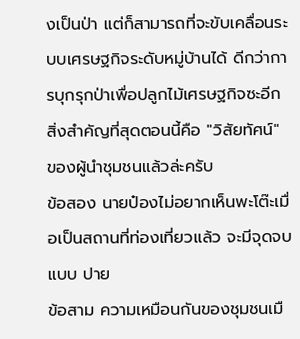งเป็นป่า แต่ก็สามารถที่จะขับเคลื่อนระบบเศรษฐกิจระดับหมู่บ้านได้ ดีกว่าการบุกรุกป่าเพื่อปลูกไม้เศรษฐกิจซะอีก สิ่งสำคัญที่สุดตอนนี้คือ "วิสัยทัศน์" ของผู้นำชุมชนแล้วล่ะครับ
ข้อสอง นายป๋องไม่อยากเห็นพะโต๊ะเมื่อเป็นสถานที่ท่องเที่ยวแล้ว จะมีจุดจบแบบ ปาย
ข้อสาม ความเหมือนกันของชุมชนเมื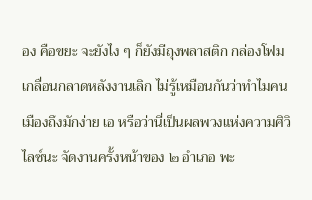อง คือขยะ จะยังไง ๆ ก็ยังมีถุงพลาสติก กล่องโฟม เกลื่อนกลาดหลังงานเลิก ไม่รู้เหมือนกันว่าทำไมคนเมืองถึงมักง่าย เอ หรือว่านี่เป็นผลพวงแห่งความศิวิไลซ์นะ จัดงานครั้งหน้าของ ๒ อำเภอ พะ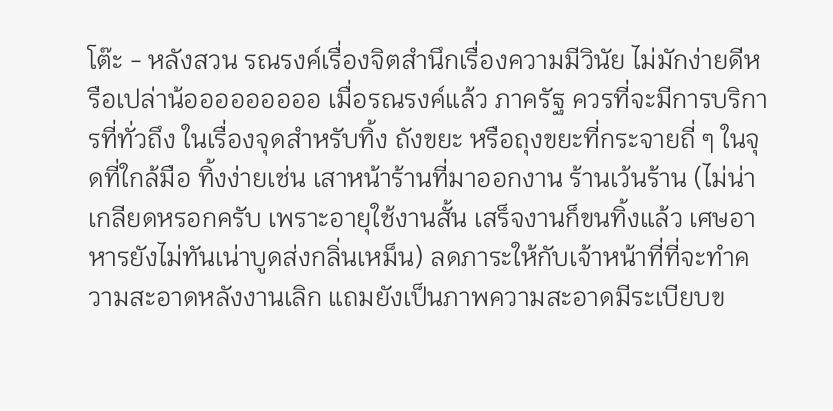โต๊ะ - หลังสวน รณรงค์เรื่องจิตสำนึกเรื่องความมีวินัย ไม่มักง่ายดีหรือเปล่าน้อออออออออ เมื่อรณรงค์แล้ว ภาครัฐ ควรที่จะมีการบริการที่ทั่วถึง ในเรื่องจุดสำหรับทิ้ง ถังขยะ หรือถุงขยะที่กระจายถี่ ๆ ในจุดที่ใกล้มือ ทิ้งง่ายเช่น เสาหน้าร้านที่มาออกงาน ร้านเว้นร้าน (ไม่น่าเกลียดหรอกครับ เพราะอายุใช้งานสั้น เสร็จงานก็ขนทิ้งแล้ว เศษอาหารยังไม่ทันเน่าบูดส่งกลิ่นเหม็น) ลดภาระให้กับเจ้าหน้าที่ที่จะทำความสะอาดหลังงานเลิก แถมยังเป็นภาพความสะอาดมีระเบียบข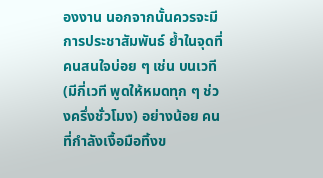องงาน นอกจากนั้นควรจะมีการประชาสัมพันธ์ ย้ำในจุดที่คนสนใจบ่อย ๆ เช่น บนเวที (มีกี่เวที พูดให้หมดทุก ๆ ช่วงครึ่งชั่วโมง) อย่างน้อย คนที่กำลังเงื้อมือทิ้งข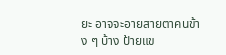ยะ อาจจะอายสายตาคนข้าง ๆ บ้าง ป้ายแข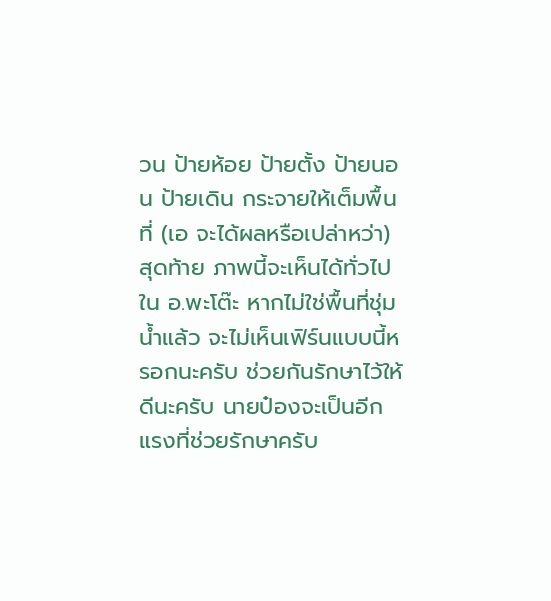วน ป้ายห้อย ป้ายตั้ง ป้ายนอน ป้ายเดิน กระจายให้เต็มพื้นที่ (เอ จะได้ผลหรือเปล่าหว่า)
สุดท้าย ภาพนี้จะเห็นได้ทั่วไปใน อ.พะโต๊ะ หากไม่ใช่พื้นที่ชุ่มน้ำแล้ว จะไม่เห็นเฟิร์นแบบนี้หรอกนะครับ ช่วยกันรักษาไว้ให้ดีนะครับ นายป๋องจะเป็นอีกแรงที่ช่วยรักษาครับ